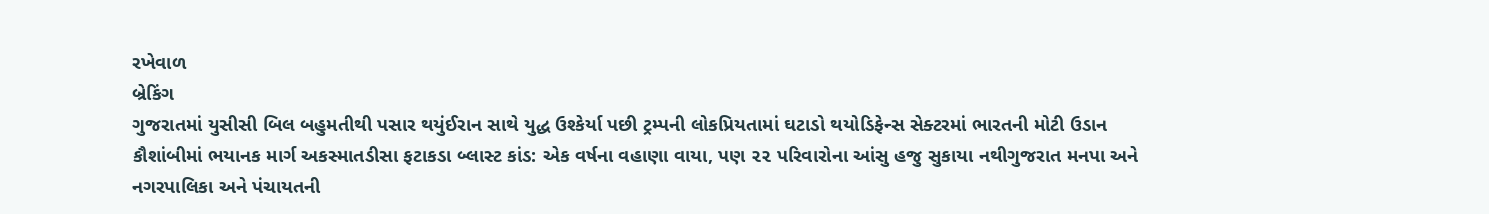રખેવાળ
બ્રેકિંગ
ગુજરાતમાં યુસીસી બિલ બહુમતીથી પસાર થયુંઈરાન સાથે યુદ્ધ ઉશ્કેર્યા પછી ટ્રમ્પની લોકપ્રિયતામાં ઘટાડો થયોડિફેન્સ સેક્ટરમાં ભારતની મોટી ઉડાન કૌશાંબીમાં ભયાનક માર્ગ અકસ્માતડીસા ફટાકડા બ્લાસ્ટ કાંડ: એક વર્ષના વહાણા વાયા, પણ ૨૨ પરિવારોના આંસુ હજુ સુકાયા નથીગુજરાત મનપા અને નગરપાલિકા અને પંચાયતની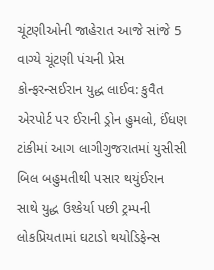ચૂંટણીઓની જાહેરાત આજે સાંજે 5 વાગ્યે ચૂંટણી પંચની પ્રેસ કોન્ફરન્સઈરાન યુદ્ધ લાઈવ: કુવૈત એરપોર્ટ પર ઈરાની ડ્રોન હુમલો, ઈંધણ ટાંકીમાં આગ લાગીગુજરાતમાં યુસીસી બિલ બહુમતીથી પસાર થયુંઈરાન સાથે યુદ્ધ ઉશ્કેર્યા પછી ટ્રમ્પની લોકપ્રિયતામાં ઘટાડો થયોડિફેન્સ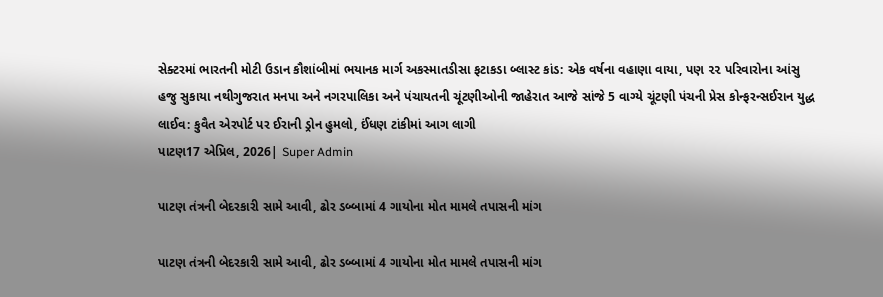સેક્ટરમાં ભારતની મોટી ઉડાન કૌશાંબીમાં ભયાનક માર્ગ અકસ્માતડીસા ફટાકડા બ્લાસ્ટ કાંડ: એક વર્ષના વહાણા વાયા, પણ ૨૨ પરિવારોના આંસુ હજુ સુકાયા નથીગુજરાત મનપા અને નગરપાલિકા અને પંચાયતની ચૂંટણીઓની જાહેરાત આજે સાંજે 5 વાગ્યે ચૂંટણી પંચની પ્રેસ કોન્ફરન્સઈરાન યુદ્ધ લાઈવ: કુવૈત એરપોર્ટ પર ઈરાની ડ્રોન હુમલો, ઈંધણ ટાંકીમાં આગ લાગી
પાટણ17 એપ્રિલ, 2026| Super Admin

પાટણ તંત્રની બેદરકારી સામે આવી, ઢોર ડબ્બામાં 4 ગાયોના મોત મામલે તપાસની માંગ

પાટણ તંત્રની બેદરકારી સામે આવી, ઢોર ડબ્બામાં 4 ગાયોના મોત મામલે તપાસની માંગ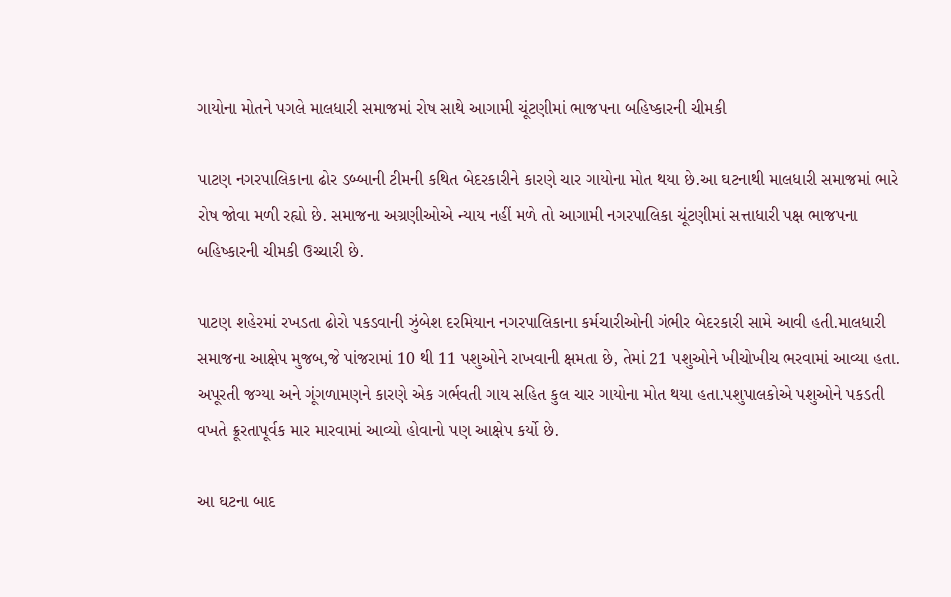ગાયોના મોતને પગલે માલધારી સમાજમાં રોષ સાથે આગામી ચૂંટણીમાં ભાજપના બહિષ્કારની ચીમકી

પાટણ નગરપાલિકાના ઢોર ડબ્બાની ટીમની કથિત બેદરકારીને કારણે ચાર ગાયોના મોત થયા છે.આ ઘટનાથી માલધારી સમાજમાં ભારે રોષ જોવા મળી રહ્યો છે. સમાજના અગ્રણીઓએ ન્યાય નહીં મળે તો આગામી નગરપાલિકા ચૂંટણીમાં સત્તાધારી પક્ષ ભાજપના બહિષ્કારની ચીમકી ઉચ્ચારી છે.

પાટણ શહેરમાં રખડતા ઢોરો પકડવાની ઝુંબેશ દરમિયાન નગરપાલિકાના કર્મચારીઓની ગંભીર બેદરકારી સામે આવી હતી.માલધારી સમાજના આક્ષેપ મુજબ,જે પાંજરામાં 10 થી 11 પશુઓને રાખવાની ક્ષમતા છે, તેમાં 21 પશુઓને ખીચોખીચ ભરવામાં આવ્યા હતા. અપૂરતી જગ્યા અને ગૂંગળામણને કારણે એક ગર્ભવતી ગાય સહિત કુલ ચાર ગાયોના મોત થયા હતા.પશુપાલકોએ પશુઓને પકડતી વખતે ક્રૂરતાપૂર્વક માર મારવામાં આવ્યો હોવાનો પણ આક્ષેપ કર્યો છે.

આ ઘટના બાદ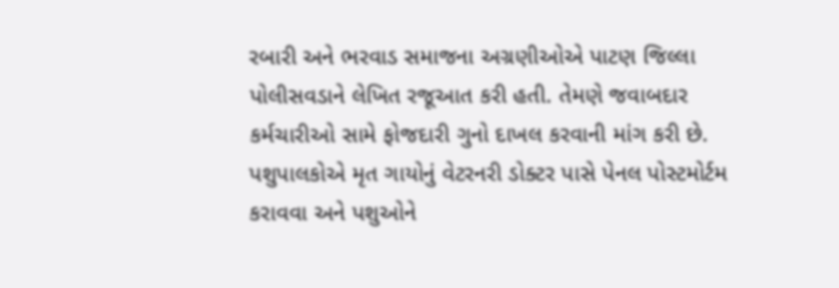રબારી અને ભરવાડ સમાજના અગ્રણીઓએ પાટણ જિલ્લા પોલીસવડાને લેખિત રજૂઆત કરી હતી. તેમણે જવાબદાર કર્મચારીઓ સામે ફોજદારી ગુનો દાખલ કરવાની માંગ કરી છે. પશુપાલકોએ મૃત ગાયોનું વેટરનરી ડોક્ટર પાસે પેનલ પોસ્ટમોર્ટમ કરાવવા અને પશુઓને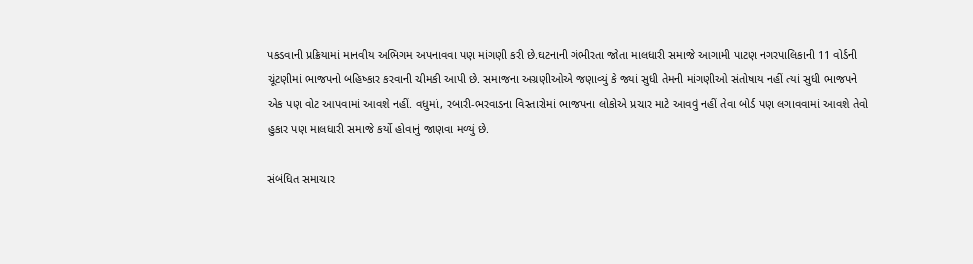પકડવાની પ્રક્રિયામાં માનવીય અભિગમ અપનાવવા પણ માંગણી કરી છે.ઘટનાની ગંભીરતા જોતા માલધારી સમાજે આગામી પાટણ નગરપાલિકાની 11 વોર્ડની ચૂંટણીમાં ભાજપનો બહિષ્કાર કરવાની ચીમકી આપી છે. સમાજના અગ્રણીઓએ જણાવ્યું કે જ્યાં સુધી તેમની માંગણીઓ સંતોષાય નહીં ત્યાં સુધી ભાજપને એક પણ વોટ આપવામાં આવશે નહીં. વધુમાં, રબારી-ભરવાડના વિસ્તારોમાં ભાજપના લોકોએ પ્રચાર માટે આવવું નહીં તેવા બોર્ડ પણ લગાવવામાં આવશે તેવો હુકાર પણ માલધારી સમાજે કર્યો હોવાનું જાણવા મળ્યું છે.

સંબંધિત સમાચાર